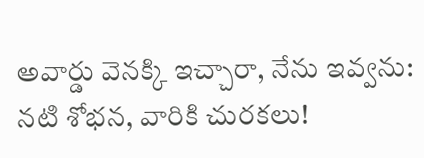అవార్డు వెనక్కి ఇచ్చారా, నేను ఇవ్వను: నటి శోభన, వారికి చురకలు!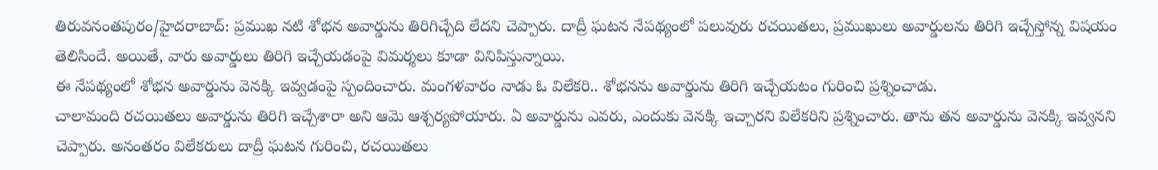తిరువనంతపురం/హైదరాబాద్: ప్రముఖ నటి శోభన అవార్డును తిరిగిచ్చేది లేదని చెప్పారు. దాద్రీ ఘటన నేపథ్యంలో పలువురు రచయితలు, ప్రముఖులు అవార్డులను తిరిగి ఇచ్చేస్తోన్న విషయం తెలిసిందే. అయితే, వారు అవార్డులు తిరిగి ఇచ్చేయడంపై విమర్శలు కూడా వినిపిస్తున్నాయి.
ఈ నేపథ్యంలో శోభన అవార్డును వెనక్కి ఇవ్వడంపై స్పందించారు. మంగళవారం నాడు ఓ విలేకరి.. శోభనను అవార్డును తిరిగి ఇచ్చేయటం గురించి ప్రశ్నించాడు.
చాలామంది రచయితలు అవార్డును తిరిగి ఇచ్చేశారా అని ఆమె ఆశ్చర్యపోయారు. ఏ అవార్డును ఎవరు, ఎందుకు వెనక్కి ఇచ్చారని విలేకరిని ప్రశ్నించారు. తాను తన అవార్డును వెనక్కి ఇవ్వనని చెప్పారు. అనంతరం విలేకరులు దాద్రీ ఘటన గురించి, రచయితలు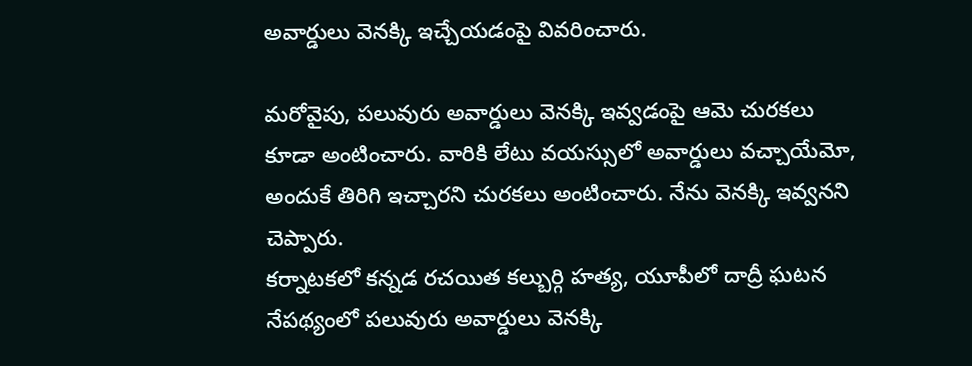అవార్డులు వెనక్కి ఇచ్చేయడంపై వివరించారు.

మరోవైపు, పలువురు అవార్డులు వెనక్కి ఇవ్వడంపై ఆమె చురకలు కూడా అంటించారు. వారికి లేటు వయస్సులో అవార్డులు వచ్చాయేమో, అందుకే తిరిగి ఇచ్చారని చురకలు అంటించారు. నేను వెనక్కి ఇవ్వనని చెప్పారు.
కర్నాటకలో కన్నడ రచయిత కల్బుర్గి హత్య, యూపీలో దాద్రీ ఘటన నేపథ్యంలో పలువురు అవార్డులు వెనక్కి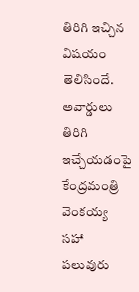తిరిగి ఇచ్చిన విషయం తెలిసిందే.
అవార్డులు తిరిగి ఇచ్చేయడంపై కేంద్రమంత్రి వెంకయ్య సహా పలువురు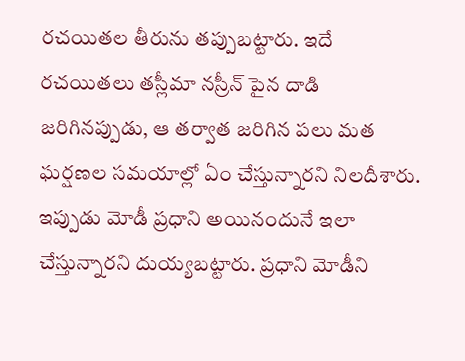రచయితల తీరును తప్పుబట్టారు. ఇదే రచయితలు తస్లీమా నస్రీన్ పైన దాడి జరిగినప్పుడు, ఆ తర్వాత జరిగిన పలు మత ఘర్షణల సమయాల్లో ఏం చేస్తున్నారని నిలదీశారు. ఇప్పుడు మోడీ ప్రధాని అయినందునే ఇలా చేస్తున్నారని దుయ్యబట్టారు. ప్రధాని మోడీని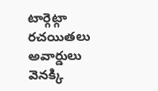టార్గెట్గా రచయితలు అవార్డులు వెనక్కి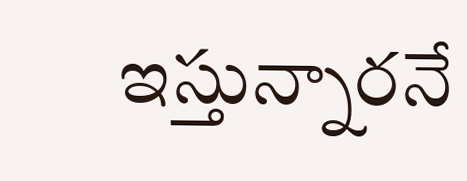ఇస్తున్నారనే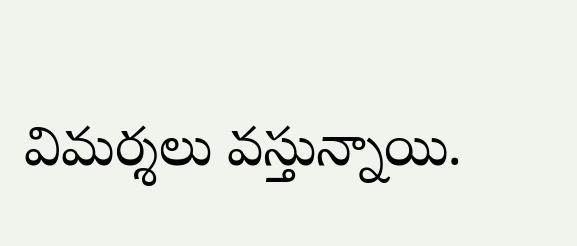విమర్శలు వస్తున్నాయి.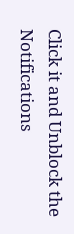Click it and Unblock the Notifications